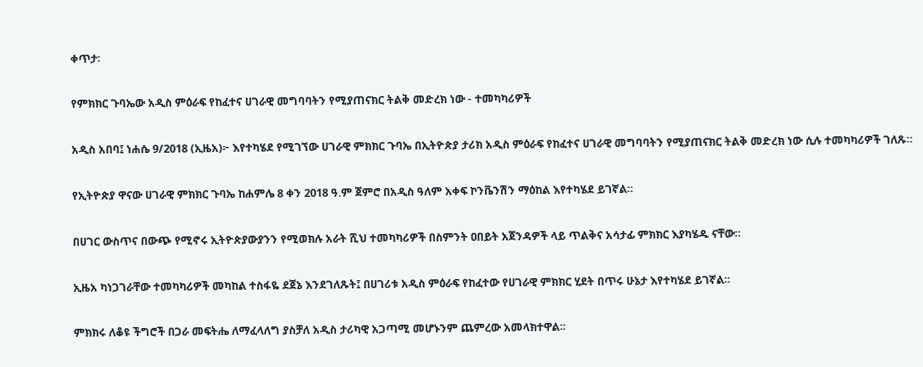ቀጥታ፡

የምክክር ጉባኤው አዲስ ምዕራፍ የከፈተና ሀገራዊ መግባባትን የሚያጠናክር ትልቅ መድረክ ነው - ተመካካሪዎች

አዲስ አበባ፤ ነሐሴ 9/2018 (ኢዜአ)፦ እየተካሄደ የሚገኘው ሀገራዊ ምክክር ጉባኤ በኢትዮጵያ ታሪክ አዲስ ምዕራፍ የከፈተና ሀገራዊ መግባባትን የሚያጠናክር ትልቅ መድረክ ነው ሲሉ ተመካካሪዎች ገለጹ።

የኢትዮጵያ ዋናው ሀገራዊ ምክክር ጉባኤ ከሐምሌ 8 ቀን 2018 ዓ.ም ጀምሮ በአዲስ ዓለም አቀፍ ኮንቬንሽን ማዕከል እየተካሄደ ይገኛል።

በሀገር ውስጥና በውጭ የሚኖሩ ኢትዮጵያውያንን የሚወክሉ አራት ሺህ ተመካካሪዎች በስምንት ዐበይት አጀንዳዎች ላይ ጥልቅና አሳታፊ ምክክር እያካሄዱ ናቸው።

ኢዜአ ካነጋገራቸው ተመካካሪዎች መካከል ተስፋዬ ደጀኔ እንደገለጹት፤ በሀገሪቱ አዲስ ምዕራፍ የከፈተው የሀገራዊ ምክክር ሂደት በጥሩ ሁኔታ እየተካሄደ ይገኛል፡፡

ምክክሩ ለቆዩ ችግሮች በጋራ መፍትሔ ለማፈላለግ ያስቻለ አዲስ ታሪካዊ አጋጣሚ መሆኑንም ጨምረው አመላክተዋል፡፡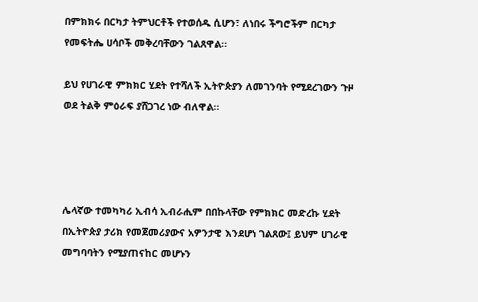በምክክሩ በርካታ ትምህርቶች የተወሰዱ ሲሆን፣ ለነበሩ ችግሮችም በርካታ የመፍትሔ ሀሳቦች መቅረባቸውን ገልጸዋል፡፡

ይህ የሀገራዊ ምክክር ሂደት የተሻለች ኢትዮጵያን ለመገንባት የሚደረገውን ጉዞ ወደ ትልቅ ምዕራፍ ያሸጋገረ ነው ብለዋል፡፡




ሌላኛው ተመካካሪ ኢብሳ ኢብራሒም በበኩላቸው የምክክር መድረኩ ሂደት በኢትዮጵያ ታሪክ የመጀመሪያውና አዎንታዊ እንደሆነ ገልጸው፤ ይህም ሀገራዊ መግባባትን የሚያጠናከር መሆኑን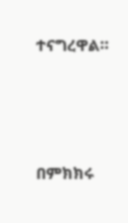ተናግረዋል።




በምክክሩ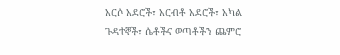አርሶ አደሮች፣ አርብቶ አደሮች፣ አካል ጉዳተኞች፣ ሴቶችና ወጣቶችን ጨምሮ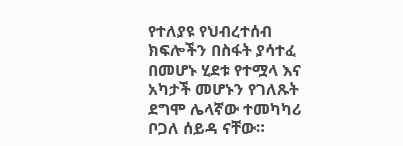የተለያዩ የህብረተሰብ ክፍሎችን በስፋት ያሳተፈ በመሆኑ ሂደቱ የተሟላ እና አካታች መሆኑን የገለጹት ደግሞ ሌላኛው ተመካካሪ ቦጋለ ሰይዳ ናቸው።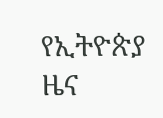የኢትዮጵያ ዜና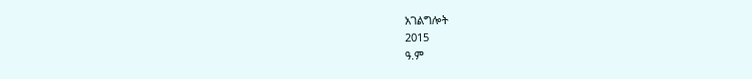አገልግሎት
2015
ዓ.ም